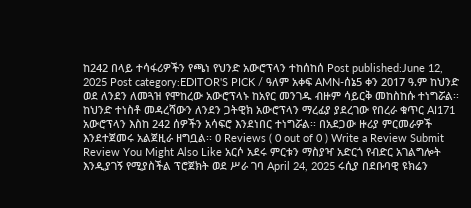ከ242 በላይ ተሳፋሪዎችን የጫነ የህንድ አውሮፕላን ተከሰከሰ Post published:June 12, 2025 Post category:EDITOR'S PICK / ዓለም አቀፍ AMN-ሰኔ5 ቀን 2017 ዓ.ም ከህንድ ወደ ለንደን ለመጓዝ የሞከረው አውሮፕላኑ ከአየር መንገዱ ብዙም ሳይርቅ መከስከሱ ተነግሯል፡፡ ከህንድ ተነስቶ መዳረሻውን ለንደን ጋትዊክ አውሮፕላን ማረፊያ ያደረገው የበረራ ቁጥር AI171 አውሮፕላን እስከ 242 ሰዎችን አሳፍሮ እንደነበር ተነግሯል፡፡ በአደጋው ዙሪያ ምርመራዎች እንደተጀመሩ አልጀዚራ ዘግቧል፡፡ 0 Reviews ( 0 out of 0 ) Write a Review Submit Review You Might Also Like አርሶ አደሩ ምርቱን ማስያዣ አድርጎ የብድር አገልግሎት እንዲያገኝ የሚያስችል ፕሮጀክት ወደ ሥራ ገባ April 24, 2025 ሩሲያ በደቡባዊ ዩክሬን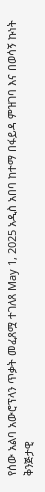የሰው አልባ አውሮፕላን ጥቃት መፈጸሟ ተገለጸ May 1, 2025 አዲስ አበባ ከተማ በፋይዳ ምዝገባ እና በወሳኝ ኩነት ቅንጅታዊ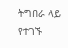ትግበራ ላይ የተገኙ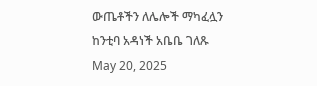ውጤቶችን ለሌሎች ማካፈሏን ከንቲባ አዳነች አቤቤ ገለጹ May 20, 2025